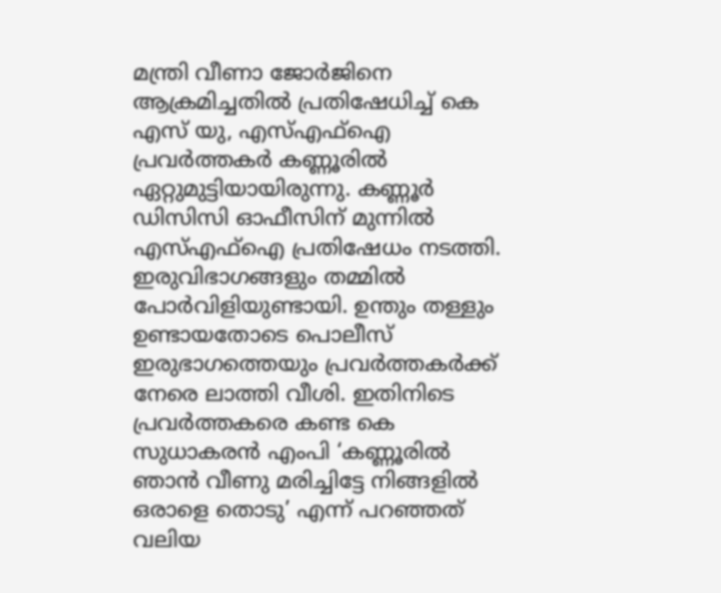മന്ത്രി വീണാ ജോർജിനെ ആക്രമിച്ചതിൽ പ്രതിഷേധിച്ച് കെ എസ് യു, എസ്എഫ്ഐ പ്രവര്‍ത്തകര്‍ കണ്ണൂരില്‍ ഏറ്റുമുട്ടിയായിരുന്നു. കണ്ണൂർ ഡിസിസി ഓഫീസിന് മുന്നിൽ എസ്എഫ്ഐ പ്രതിഷേധം നടത്തി. ഇരുവിഭാഗങ്ങളും തമ്മിൽ പോർവിളിയുണ്ടായി. ഉന്തും തള്ളും ഉണ്ടായതോടെ പൊലീസ് ഇരുഭാഗത്തെയും പ്രവർത്തകർക്ക് നേരെ ലാത്തി വീശി. ഇതിനിടെ പ്രവര്‍ത്തകരെ കണ്ട കെ സുധാകരന്‍ എംപി ‘കണ്ണൂരിൽ ഞാൻ വീണു മരിച്ചിട്ടേ നിങ്ങളിൽ ഒരാളെ തൊടു’ എന്ന് പറഞ്ഞത് വലിയ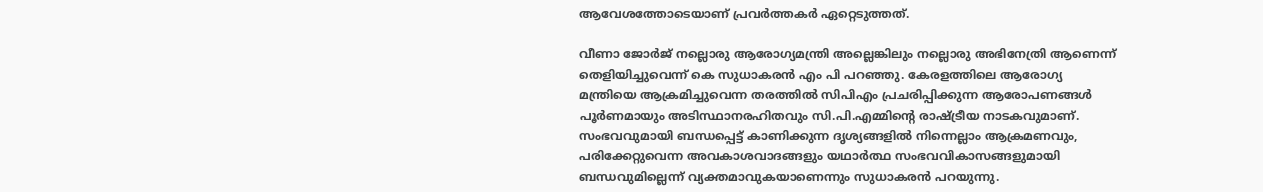ആവേശത്തോടെയാണ് പ്രവര്‍ത്തകര്‍ ഏറ്റെടുത്തത്.

വീണാ ജോർജ് നല്ലൊരു ആരോഗ്യമന്ത്രി അല്ലെങ്കിലും നല്ലൊരു അഭിനേത്രി ആണെന്ന് തെളിയിച്ചുവെന്ന് കെ സുധാകരൻ എം പി പറഞ്ഞു. കേരളത്തിലെ ആരോഗ്യ മന്ത്രിയെ ആക്രമിച്ചുവെന്ന തരത്തിൽ സിപിഎം പ്രചരിപ്പിക്കുന്ന ആരോപണങ്ങൾ പൂർണമായും അടിസ്ഥാനരഹിതവും സി.പി.എമ്മിന്‍റെ രാഷ്ട്രീയ നാടകവുമാണ്. സംഭവവുമായി ബന്ധപ്പെട്ട് കാണിക്കുന്ന ദൃശ്യങ്ങളിൽ നിന്നെല്ലാം ആക്രമണവും, പരിക്കേറ്റുവെന്ന അവകാശവാദങ്ങളും യഥാർത്ഥ സംഭവവികാസങ്ങളുമായി ബന്ധവുമില്ലെന്ന് വ്യക്തമാവുകയാണെന്നും സുധാകരൻ പറയുന്നു.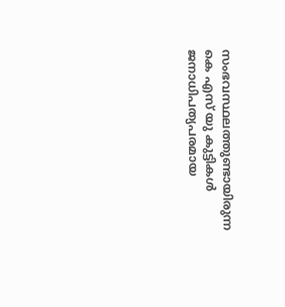സംഭവസ്ഥലത്തുണ്ടായിരുന്ന കെ എസ്‌ യു കുട്ടികൾ ജനാധിപത്യപരമായ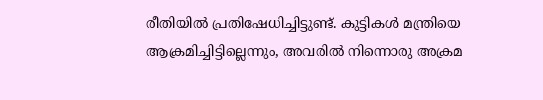രീതിയിൽ പ്രതിഷേധിച്ചിട്ടുണ്ട്. കുട്ടികൾ മന്ത്രിയെ ആക്രമിച്ചിട്ടില്ലെന്നും, അവരിൽ നിന്നൊരു അക്രമ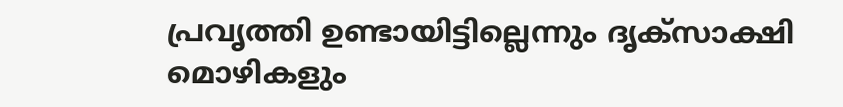പ്രവൃത്തി ഉണ്ടായിട്ടില്ലെന്നും ദൃക്സാക്ഷി മൊഴികളും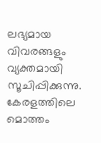ലഭ്യമായ വിവരങ്ങളും വ്യക്തമായി സൂചിപ്പിക്കുന്നു. കേരളത്തിലെ മൊത്തം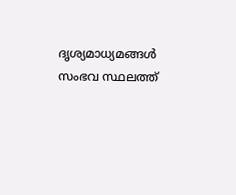ദൃശ്യമാധ്യമങ്ങൾ സംഭവ സ്ഥലത്ത്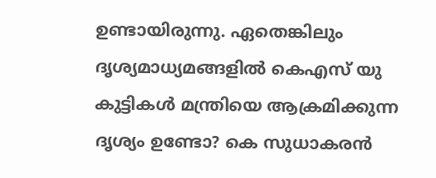ഉണ്ടായിരുന്നു. ഏതെങ്കിലും ദൃശ്യമാധ്യമങ്ങളിൽ കെഎസ് യു കുട്ടികൾ മന്ത്രിയെ ആക്രമിക്കുന്ന ദൃശ്യം ഉണ്ടോ? കെ സുധാകരന്‍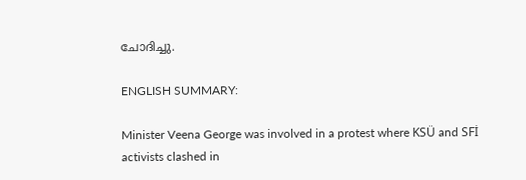ചോദിച്ചു.

ENGLISH SUMMARY:

Minister Veena George was involved in a protest where KSÜ and SFİ activists clashed in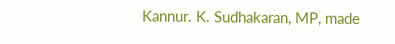Kannur. K. Sudhakaran, MP, made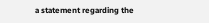a statement regarding the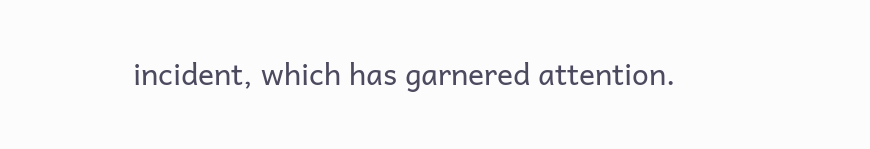incident, which has garnered attention.